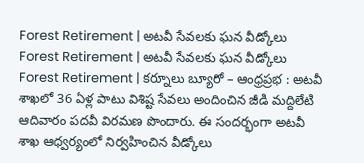Forest Retirement | అటవీ సేవలకు ఘన వీడ్కోలు
Forest Retirement | అటవీ సేవలకు ఘన వీడ్కోలు
Forest Retirement | కర్నూలు బ్యూరో – ఆంధ్రప్రభ : అటవీ శాఖలో 36 ఏళ్ల పాటు విశిష్ట సేవలు అందించిన జీడి మద్దిలేటి ఆదివారం పదవీ విరమణ పొందారు. ఈ సందర్భంగా అటవీ శాఖ ఆధ్వర్యంలో నిర్వహించిన వీడ్కోలు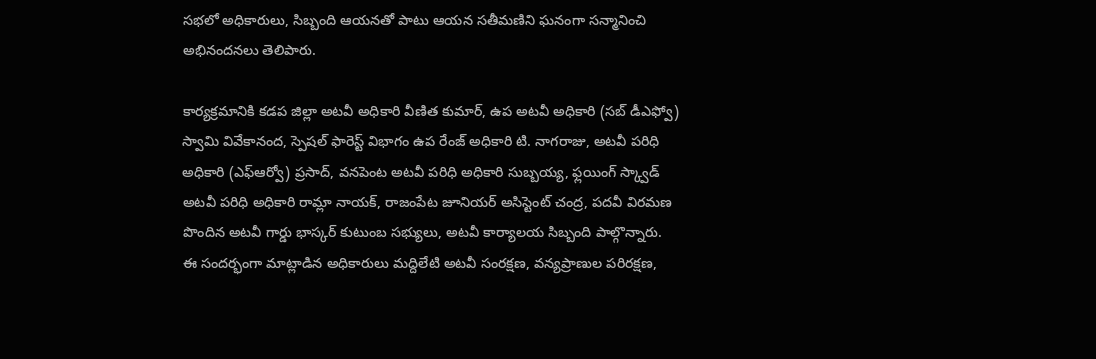సభలో అధికారులు, సిబ్బంది ఆయనతో పాటు ఆయన సతీమణిని ఘనంగా సన్మానించి అభినందనలు తెలిపారు.

కార్యక్రమానికి కడప జిల్లా అటవీ అధికారి వీణిత కుమార్, ఉప అటవీ అధికారి (సబ్ డీఎఫ్వో) స్వామి వివేకానంద, స్పెషల్ ఫారెస్ట్ విభాగం ఉప రేంజ్ అధికారి టి. నాగరాజు, అటవీ పరిధి అధికారి (ఎఫ్ఆర్వో) ప్రసాద్, వనపెంట అటవీ పరిధి అధికారి సుబ్బయ్య, ఫ్లయింగ్ స్క్వాడ్ అటవీ పరిధి అధికారి రామ్లా నాయక్, రాజంపేట జూనియర్ అసిస్టెంట్ చంద్ర, పదవీ విరమణ పొందిన అటవీ గార్డు భాస్కర్ కుటుంబ సభ్యులు, అటవీ కార్యాలయ సిబ్బంది పాల్గొన్నారు.
ఈ సందర్భంగా మాట్లాడిన అధికారులు మద్దిలేటి అటవీ సంరక్షణ, వన్యప్రాణుల పరిరక్షణ,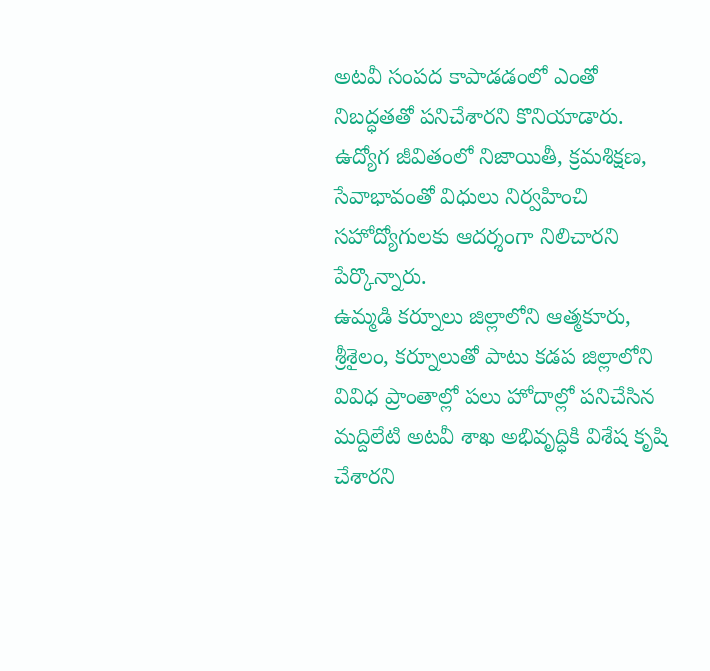అటవీ సంపద కాపాడడంలో ఎంతో నిబద్ధతతో పనిచేశారని కొనియాడారు. ఉద్యోగ జీవితంలో నిజాయితీ, క్రమశిక్షణ, సేవాభావంతో విధులు నిర్వహించి సహోద్యోగులకు ఆదర్శంగా నిలిచారని పేర్కొన్నారు.
ఉమ్మడి కర్నూలు జిల్లాలోని ఆత్మకూరు, శ్రీశైలం, కర్నూలుతో పాటు కడప జిల్లాలోని వివిధ ప్రాంతాల్లో పలు హోదాల్లో పనిచేసిన మద్దిలేటి అటవీ శాఖ అభివృద్ధికి విశేష కృషి చేశారని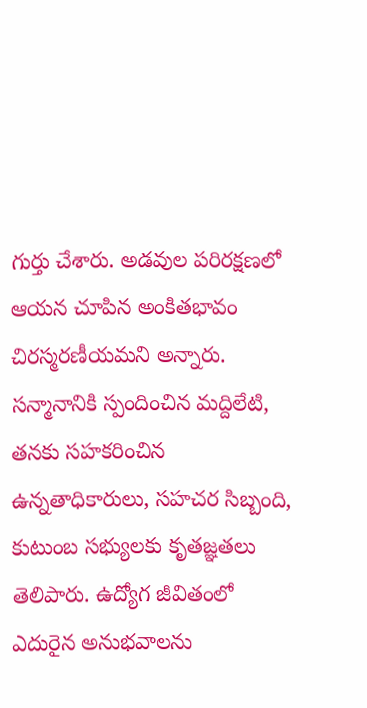గుర్తు చేశారు. అడవుల పరిరక్షణలో ఆయన చూపిన అంకితభావం చిరస్మరణీయమని అన్నారు.
సన్మానానికి స్పందించిన మద్దిలేటి, తనకు సహకరించిన ఉన్నతాధికారులు, సహచర సిబ్బంది, కుటుంబ సభ్యులకు కృతజ్ఞతలు తెలిపారు. ఉద్యోగ జీవితంలో ఎదురైన అనుభవాలను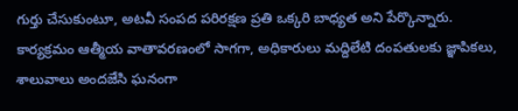గుర్తు చేసుకుంటూ, అటవీ సంపద పరిరక్షణ ప్రతి ఒక్కరి బాధ్యత అని పేర్కొన్నారు.
కార్యక్రమం ఆత్మీయ వాతావరణంలో సాగగా, అధికారులు మద్దిలేటి దంపతులకు జ్ఞాపికలు, శాలువాలు అందజేసి ఘనంగా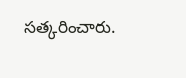సత్కరించారు.